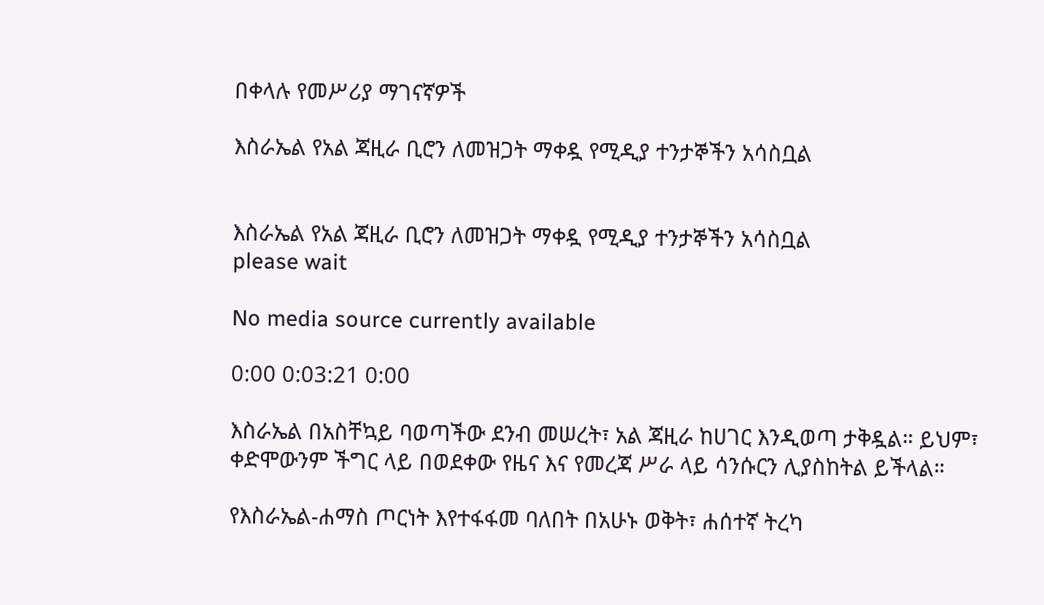በቀላሉ የመሥሪያ ማገናኛዎች

እስራኤል የአል ጃዚራ ቢሮን ለመዝጋት ማቀዷ የሚዲያ ተንታኞችን አሳስቧል


እስራኤል የአል ጃዚራ ቢሮን ለመዝጋት ማቀዷ የሚዲያ ተንታኞችን አሳስቧል
please wait

No media source currently available

0:00 0:03:21 0:00

እስራኤል በአስቸኳይ ባወጣችው ደንብ መሠረት፣ አል ጃዚራ ከሀገር እንዲወጣ ታቅዷል። ይህም፣ ቀድሞውንም ችግር ላይ በወደቀው የዜና እና የመረጃ ሥራ ላይ ሳንሱርን ሊያስከትል ይችላል።

የእስራኤል-ሐማስ ጦርነት እየተፋፋመ ባለበት በአሁኑ ወቅት፣ ሐሰተኛ ትረካ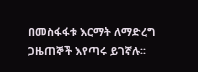በመስፋፋቱ እርማት ለማድረግ ጋዜጠኞች እየጣሩ ይገኛሉ፡፡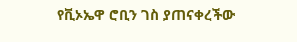የቪኦኤዋ ሮቢን ገስ ያጠናቀረችው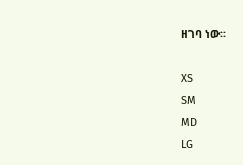ዘገባ ነው፡፡

XS
SM
MD
LG